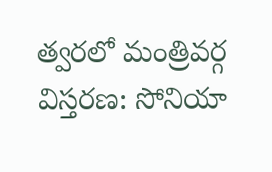త్వరలో మంత్రివర్గ విస్తరణ: సోనియా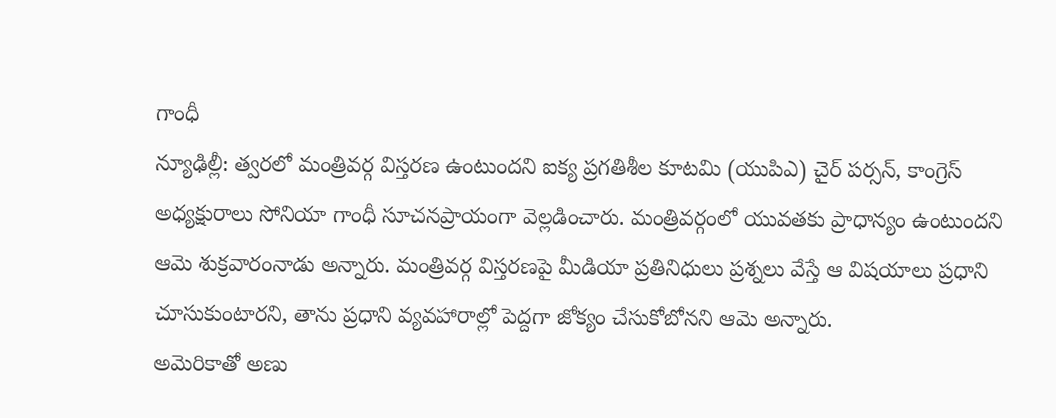గాంధీ
న్యూఢిల్లీ: త్వరలో మంత్రివర్గ విస్తరణ ఉంటుందని ఐక్య ప్రగతిశీల కూటమి (యుపిఎ) చైర్ పర్సన్, కాంగ్రెస్ అధ్యక్షురాలు సోనియా గాంధీ సూచనప్రాయంగా వెల్లడించారు. మంత్రివర్గంలో యువతకు ప్రాధాన్యం ఉంటుందని ఆమె శుక్రవారంనాడు అన్నారు. మంత్రివర్గ విస్తరణపై మీడియా ప్రతినిధులు ప్రశ్నలు వేస్తే ఆ విషయాలు ప్రధాని చూసుకుంటారని, తాను ప్రధాని వ్యవహారాల్లో పెద్దగా జోక్యం చేసుకోబోనని ఆమె అన్నారు.
అమెరికాతో అణు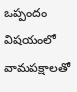ఒప్పందం విషయంలో వామపక్షాలతో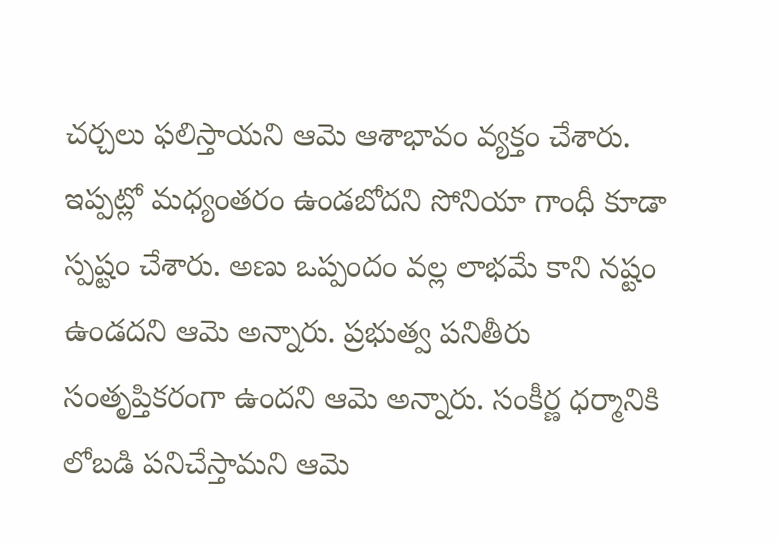చర్చలు ఫలిస్తాయని ఆమె ఆశాభావం వ్యక్తం చేశారు. ఇప్పట్లో మధ్యంతరం ఉండబోదని సోనియా గాంధీ కూడా స్పష్టం చేశారు. అణు ఒప్పందం వల్ల లాభమే కాని నష్టం ఉండదని ఆమె అన్నారు. ప్రభుత్వ పనితీరు సంతృప్తికరంగా ఉందని ఆమె అన్నారు. సంకీర్ణ ధర్మానికి లోబడి పనిచేస్తామని ఆమె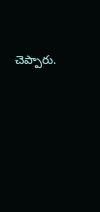చెప్పారు.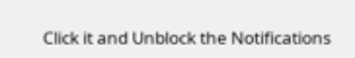Click it and Unblock the Notifications